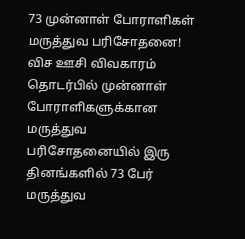73 முன்னாள் போராளிகள் மருத்துவ பரிசோதனை!
விச ஊசி விவகாரம் தொடர்பில் முன்னாள் போராளிகளுக்கான மருத்துவ பரிசோதனையில் இரு தினங்களில் 73 பேர் மருத்துவ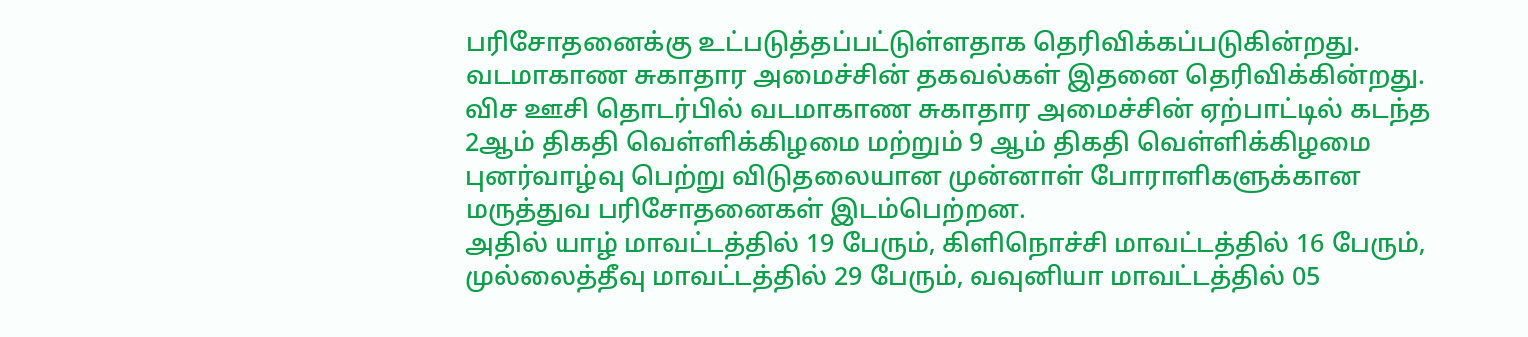பரிசோதனைக்கு உட்படுத்தப்பட்டுள்ளதாக தெரிவிக்கப்படுகின்றது.
வடமாகாண சுகாதார அமைச்சின் தகவல்கள் இதனை தெரிவிக்கின்றது.
விச ஊசி தொடர்பில் வடமாகாண சுகாதார அமைச்சின் ஏற்பாட்டில் கடந்த 2ஆம் திகதி வெள்ளிக்கிழமை மற்றும் 9 ஆம் திகதி வெள்ளிக்கிழமை புனர்வாழ்வு பெற்று விடுதலையான முன்னாள் போராளிகளுக்கான மருத்துவ பரிசோதனைகள் இடம்பெற்றன.
அதில் யாழ் மாவட்டத்தில் 19 பேரும், கிளிநொச்சி மாவட்டத்தில் 16 பேரும், முல்லைத்தீவு மாவட்டத்தில் 29 பேரும், வவுனியா மாவட்டத்தில் 05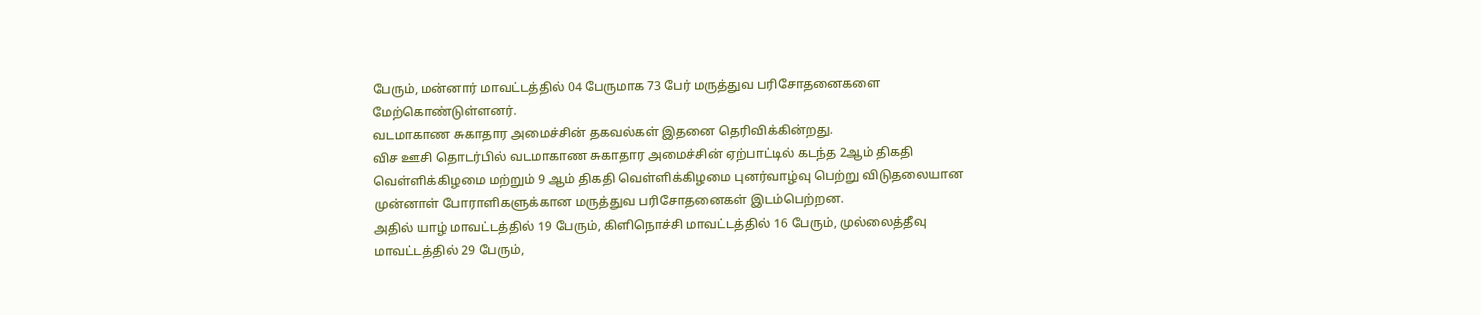பேரும், மன்னார் மாவட்டத்தில் 04 பேருமாக 73 பேர் மருத்துவ பரிசோதனைகளை மேற்கொண்டுள்ளனர்.
வடமாகாண சுகாதார அமைச்சின் தகவல்கள் இதனை தெரிவிக்கின்றது.
விச ஊசி தொடர்பில் வடமாகாண சுகாதார அமைச்சின் ஏற்பாட்டில் கடந்த 2ஆம் திகதி வெள்ளிக்கிழமை மற்றும் 9 ஆம் திகதி வெள்ளிக்கிழமை புனர்வாழ்வு பெற்று விடுதலையான முன்னாள் போராளிகளுக்கான மருத்துவ பரிசோதனைகள் இடம்பெற்றன.
அதில் யாழ் மாவட்டத்தில் 19 பேரும், கிளிநொச்சி மாவட்டத்தில் 16 பேரும், முல்லைத்தீவு மாவட்டத்தில் 29 பேரும்,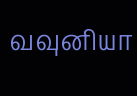வவுனியா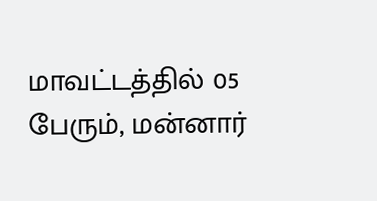மாவட்டத்தில் 05 பேரும், மன்னார்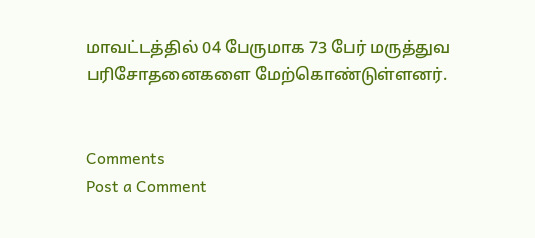மாவட்டத்தில் 04 பேருமாக 73 பேர் மருத்துவ பரிசோதனைகளை மேற்கொண்டுள்ளனர்.


Comments
Post a Comment